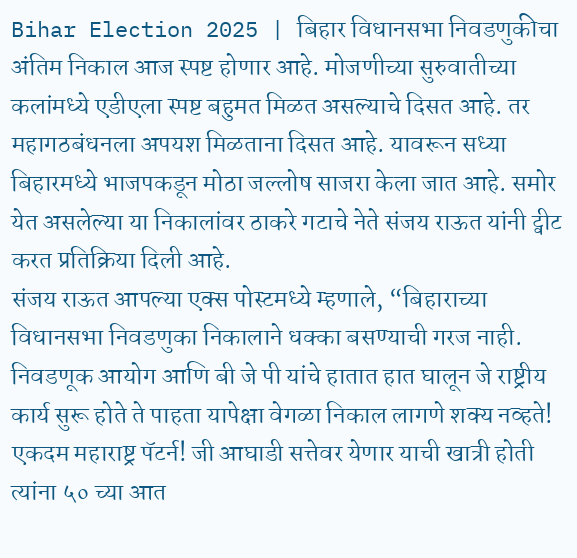Bihar Election 2025 | बिहार विधानसभा निवडणुकीचा अंतिम निकाल आज स्पष्ट होणार आहे. मोजणीच्या सुरुवातीच्या कलांमध्ये एडीएला स्पष्ट बहुमत मिळत असल्याचे दिसत आहे. तर महागठबंधनला अपयश मिळताना दिसत आहे. यावरून सध्या बिहारमध्ये भाजपकडून मोठा जल्लोष साजरा केला जात आहे. समोर येत असलेल्या या निकालांवर ठाकरे गटाचे नेते संजय राऊत यांनी ट्वीट करत प्रतिक्रिया दिली आहे.
संजय राऊत आपल्या एक्स पोस्टमध्ये म्हणाले, “बिहाराच्या विधानसभा निवडणुका निकालाने धक्का बसण्याची गरज नाही. निवडणूक आयोग आणि बी जे पी यांचे हातात हात घालून जे राष्ट्रीय कार्य सुरू होते ते पाहता यापेक्षा वेगळा निकाल लागणे शक्य नव्हते! एकदम महाराष्ट्र पॅटर्न! जी आघाडी सत्तेवर येणार याची खात्री होती त्यांना ५० च्या आत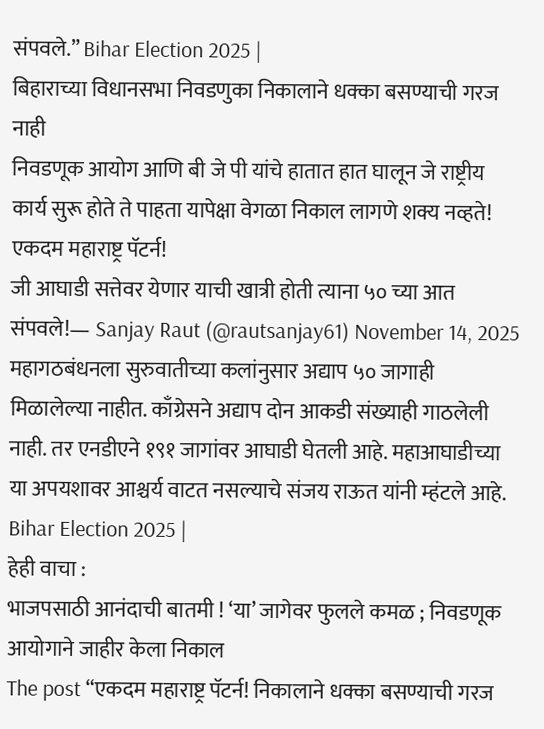संपवले.” Bihar Election 2025 |
बिहाराच्या विधानसभा निवडणुका निकालाने धक्का बसण्याची गरज नाही
निवडणूक आयोग आणि बी जे पी यांचे हातात हात घालून जे राष्ट्रीय कार्य सुरू होते ते पाहता यापेक्षा वेगळा निकाल लागणे शक्य नव्हते!
एकदम महाराष्ट्र पॅटर्न!
जी आघाडी सत्तेवर येणार याची खात्री होती त्याना ५० च्या आत संपवले!— Sanjay Raut (@rautsanjay61) November 14, 2025
महागठबंधनला सुरुवातीच्या कलांनुसार अद्याप ५० जागाही मिळालेल्या नाहीत. काँग्रेसने अद्याप दोन आकडी संख्याही गाठलेली नाही. तर एनडीएने १९१ जागांवर आघाडी घेतली आहे. महाआघाडीच्या या अपयशावर आश्चर्य वाटत नसल्याचे संजय राऊत यांनी म्हंटले आहे. Bihar Election 2025 |
हेही वाचा :
भाजपसाठी आनंदाची बातमी ! ‘या’ जागेवर फुलले कमळ ; निवडणूक आयोगाने जाहीर केला निकाल
The post “एकदम महाराष्ट्र पॅटर्न! निकालाने धक्का बसण्याची गरज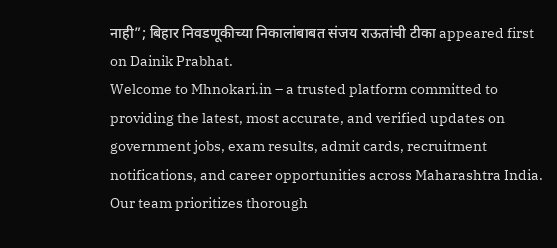नाही”; बिहार निवडणूकीच्या निकालांबाबत संजय राऊतांची टीका appeared first on Dainik Prabhat.
Welcome to Mhnokari.in – a trusted platform committed to providing the latest, most accurate, and verified updates on government jobs, exam results, admit cards, recruitment notifications, and career opportunities across Maharashtra India. Our team prioritizes thorough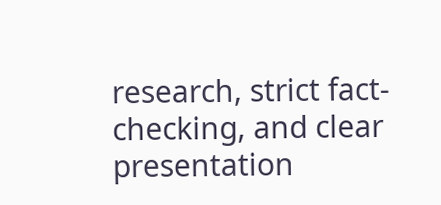research, strict fact-checking, and clear presentation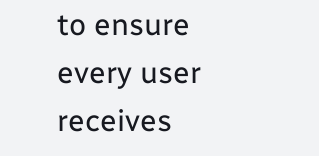to ensure every user receives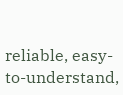reliable, easy-to-understand,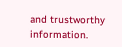and trustworthy information.